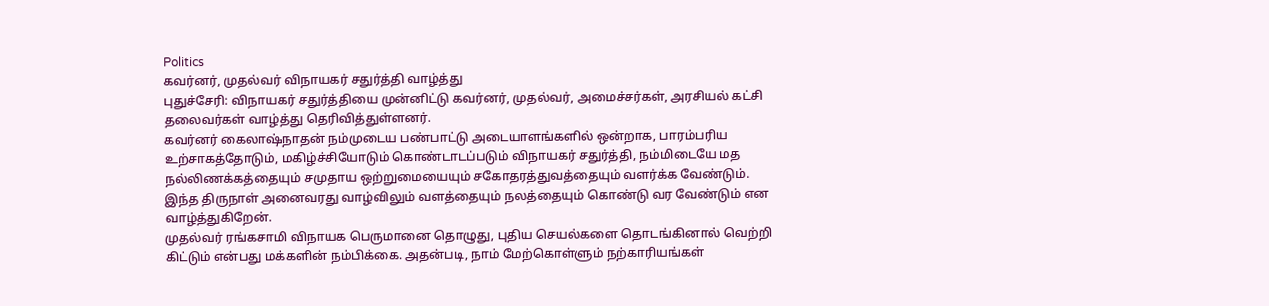Politics
கவர்னர், முதல்வர் விநாயகர் சதுர்த்தி வாழ்த்து
புதுச்சேரி: விநாயகர் சதுர்த்தியை முன்னிட்டு கவர்னர், முதல்வர், அமைச்சர்கள், அரசியல் கட்சி தலைவர்கள் வாழ்த்து தெரிவித்துள்ளனர்.
கவர்னர் கைலாஷ்நாதன் நம்முடைய பண்பாட்டு அடையாளங்களில் ஒன்றாக, பாரம்பரிய உற்சாகத்தோடும், மகிழ்ச்சியோடும் கொண்டாடப்படும் விநாயகர் சதுர்த்தி, நம்மிடையே மத நல்லிணக்கத்தையும் சமுதாய ஒற்றுமையையும் சகோதரத்துவத்தையும் வளர்க்க வேண்டும். இந்த திருநாள் அனைவரது வாழ்விலும் வளத்தையும் நலத்தையும் கொண்டு வர வேண்டும் என வாழ்த்துகிறேன்.
முதல்வர் ரங்கசாமி விநாயக பெருமானை தொழுது, புதிய செயல்களை தொடங்கினால் வெற்றி கிட்டும் என்பது மக்களின் நம்பிக்கை. அதன்படி, நாம் மேற்கொள்ளும் நற்காரியங்கள்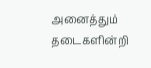அனைத்தும் தடைகளின்றி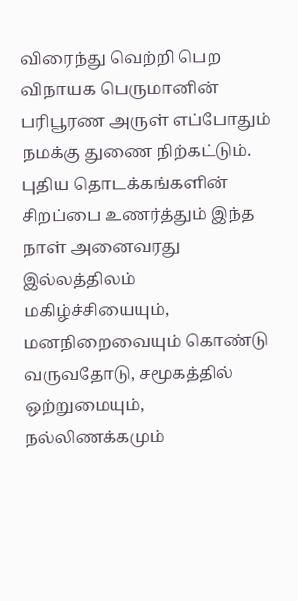விரைந்து வெற்றி பெற விநாயக பெருமானின் பரிபூரண அருள் எப்போதும் நமக்கு துணை நிற்கட்டும்.
புதிய தொடக்கங்களின் சிறப்பை உணர்த்தும் இந்த நாள் அனைவரது இல்லத்திலம் மகிழ்ச்சியையும், மனநிறைவையும் கொண்டு வருவதோடு, சமூகத்தில் ஒற்றுமையும், நல்லிணக்கமும்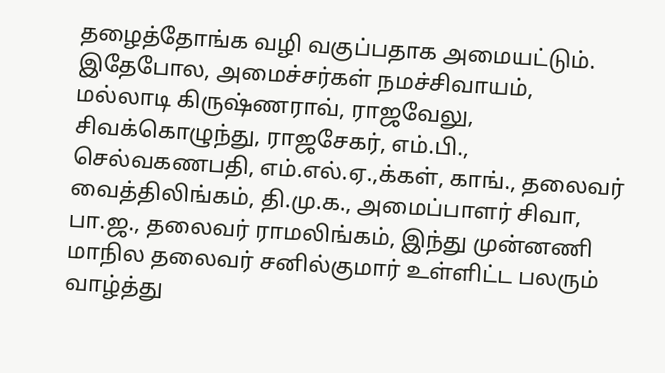தழைத்தோங்க வழி வகுப்பதாக அமையட்டும்.
இதேபோல, அமைச்சர்கள் நமச்சிவாயம், மல்லாடி கிருஷ்ணராவ், ராஜவேலு, சிவக்கொழுந்து, ராஜசேகர், எம்.பி., செல்வகணபதி, எம்.எல்.ஏ.,க்கள், காங்., தலைவர் வைத்திலிங்கம், தி.மு.க., அமைப்பாளர் சிவா, பா.ஜ., தலைவர் ராமலிங்கம், இந்து முன்னணி மாநில தலைவர் சனில்குமார் உள்ளிட்ட பலரும் வாழ்த்து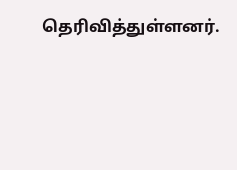தெரிவித்துள்ளனர்.